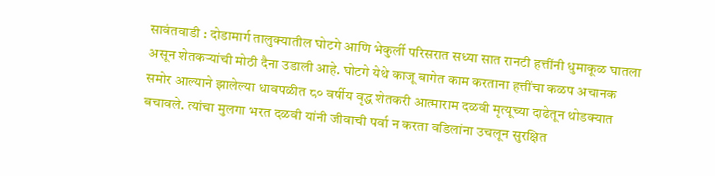सावंतवाडी : दोडामार्ग तालुक्यातील घोटगे आणि भेकुर्ली परिसरात सध्या सात रानटी हत्तींनी धुमाकूळ घातला असून शेतकऱ्यांची मोठी दैना उडाली आहे. घोटगे येथे काजू बागेत काम करताना हत्तींचा कळप अचानक समोर आल्याने झालेल्या धावपळीत ८० वर्षीय वृद्ध शेतकरी आत्माराम दळवी मृत्यूच्या दाढेतून थोडक्यात बचावले. त्यांचा मुलगा भरत दळवी यांनी जीवाची पर्वा न करता वडिलांना उचलून सुरक्षित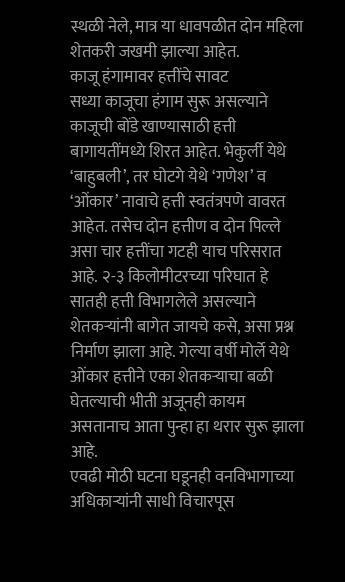स्थळी नेले, मात्र या धावपळीत दोन महिला शेतकरी जखमी झाल्या आहेत.
काजू हंगामावर हत्तींचे सावट
सध्या काजूचा हंगाम सुरू असल्याने काजूची बोंडे खाण्यासाठी हत्ती बागायतींमध्ये शिरत आहेत. भेकुर्ली येथे ‘बाहुबली’, तर घोटगे येथे ‘गणेश’ व ‘ओंकार’ नावाचे हत्ती स्वतंत्रपणे वावरत आहेत. तसेच दोन हत्तीण व दोन पिल्ले असा चार हत्तींचा गटही याच परिसरात आहे. २-३ किलोमीटरच्या परिघात हे सातही हत्ती विभागलेले असल्याने शेतकऱ्यांनी बागेत जायचे कसे, असा प्रश्न निर्माण झाला आहे. गेल्या वर्षी मोर्ले येथे ओंकार हत्तीने एका शेतकऱ्याचा बळी घेतल्याची भीती अजूनही कायम असतानाच आता पुन्हा हा थरार सुरू झाला आहे.
एवढी मोठी घटना घडूनही वनविभागाच्या अधिकाऱ्यांनी साधी विचारपूस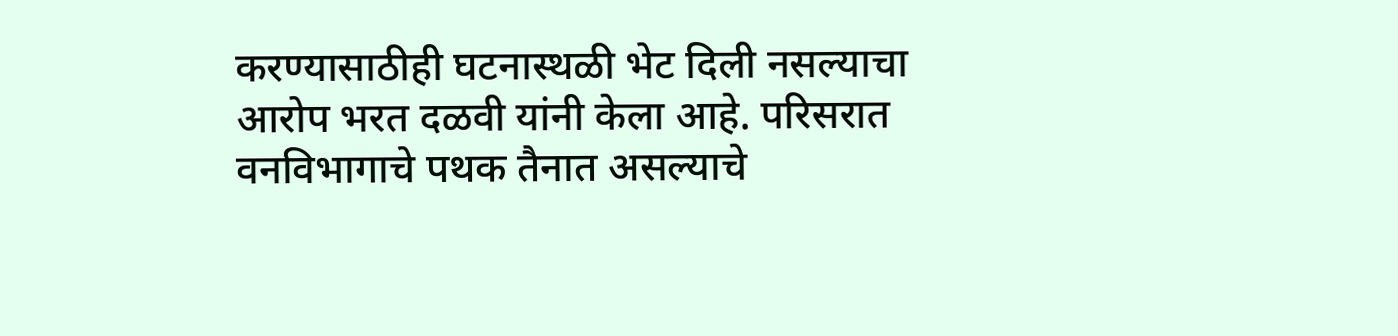करण्यासाठीही घटनास्थळी भेट दिली नसल्याचा आरोप भरत दळवी यांनी केला आहे. परिसरात वनविभागाचे पथक तैनात असल्याचे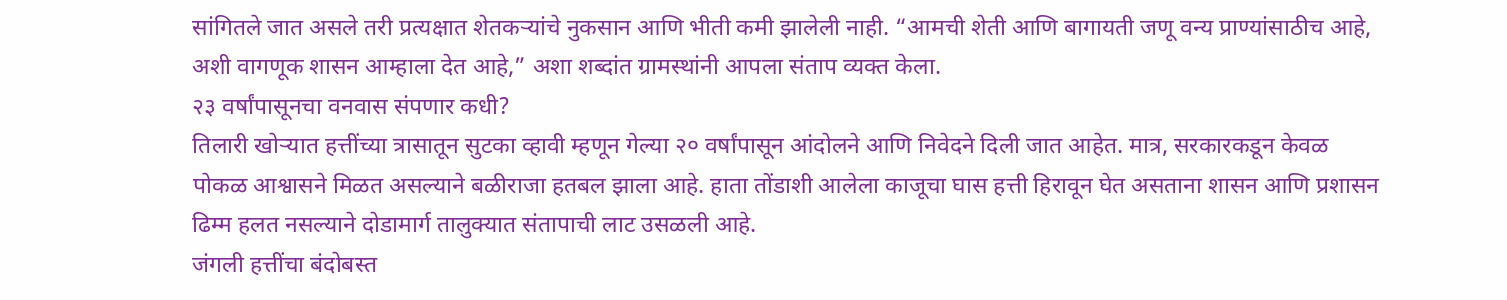सांगितले जात असले तरी प्रत्यक्षात शेतकऱ्यांचे नुकसान आणि भीती कमी झालेली नाही. “आमची शेती आणि बागायती जणू वन्य प्राण्यांसाठीच आहे, अशी वागणूक शासन आम्हाला देत आहे,” अशा शब्दांत ग्रामस्थांनी आपला संताप व्यक्त केला.
२३ वर्षांपासूनचा वनवास संपणार कधी?
तिलारी खोऱ्यात हत्तींच्या त्रासातून सुटका व्हावी म्हणून गेल्या २० वर्षांपासून आंदोलने आणि निवेदने दिली जात आहेत. मात्र, सरकारकडून केवळ पोकळ आश्वासने मिळत असल्याने बळीराजा हतबल झाला आहे. हाता तोंडाशी आलेला काजूचा घास हत्ती हिरावून घेत असताना शासन आणि प्रशासन ढिम्म हलत नसल्याने दोडामार्ग तालुक्यात संतापाची लाट उसळली आहे.
जंगली हत्तींचा बंदोबस्त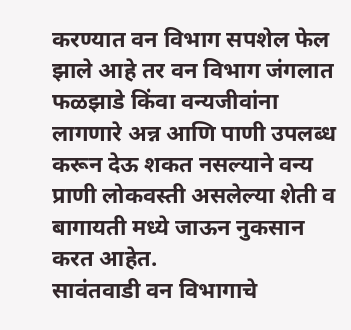करण्यात वन विभाग सपशेल फेल झाले आहे तर वन विभाग जंगलात फळझाडे किंवा वन्यजीवांना लागणारे अन्न आणि पाणी उपलब्ध करून देऊ शकत नसल्याने वन्य प्राणी लोकवस्ती असलेल्या शेती व बागायती मध्ये जाऊन नुकसान करत आहेत.
सावंतवाडी वन विभागाचे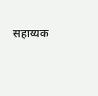सहाय्यक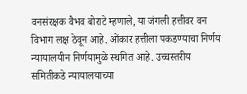वनसंरक्षक वैभव बोराटे म्हणाले, या जंगली हत्तीवर वन विभाग लक्ष ठेवून आहे. ओंकार हत्तीला पकडण्याचा निर्णय न्यायालयीन निर्णयामुळे स्थगित आहे. उच्चस्तरीय समितीकडे न्यायालयाच्या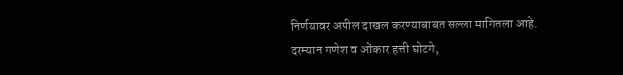निर्णयावर अपील दाखल करण्याबाबत सल्ला मागितला आहे. दरम्यान गणेश व ओंकार हत्ती घोटगे,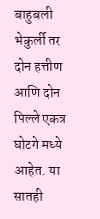बाहुबली भेकुर्ली तर दोन हत्तीण आणि दोन पिल्ले एकत्र घोटगे मध्ये आहेत. या सातही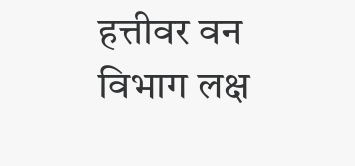हत्तीवर वन विभाग लक्ष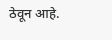ठेवून आहे.